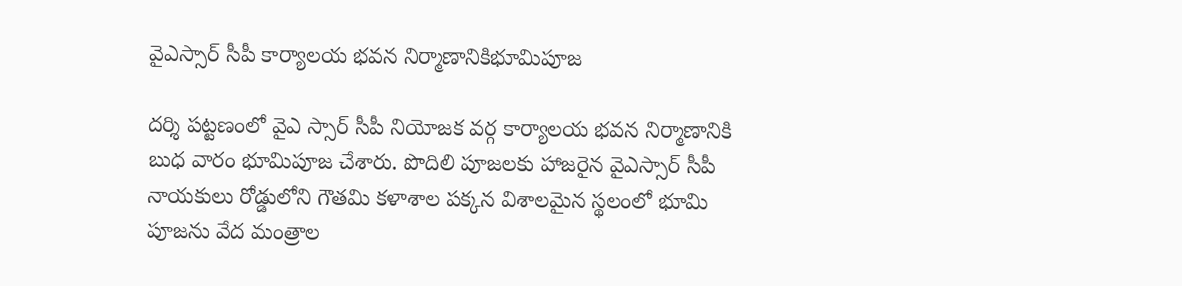వైఎస్సార్ సీపీ కార్యాలయ భవన నిర్మాణానికిభూమిపూజ

దర్శి పట్టణంలో వైఎ స్సార్ సీపీ నియోజక వర్గ కార్యాలయ భవన నిర్మాణానికి బుధ వారం భూమిపూజ చేశారు. పొదిలి పూజలకు హాజరైన వైఎస్సార్ సీపీ నాయకులు రోడ్డులోని గౌతమి కళాశాల పక్కన విశాలమైన స్థలంలో భూమి పూజను వేద మంత్రాల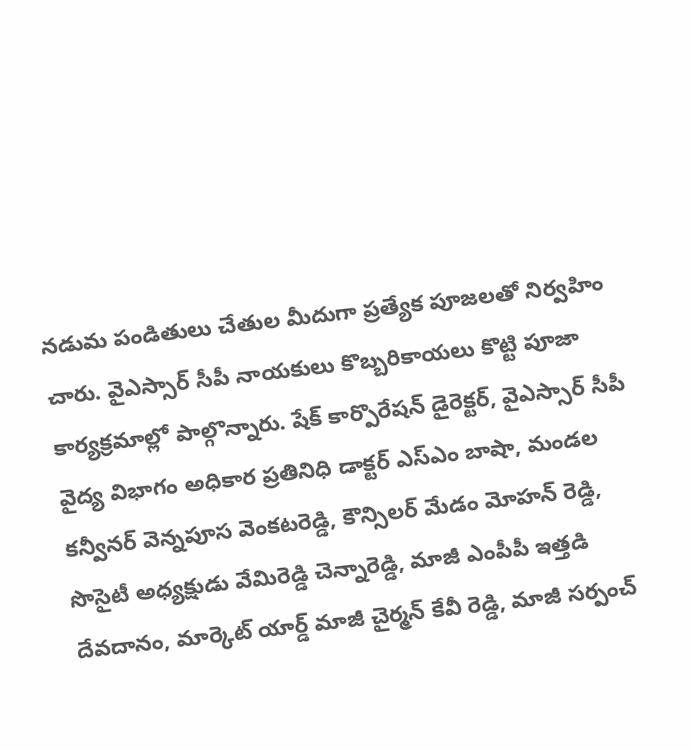నడుమ పండితులు చేతుల మీదుగా ప్రత్యేక పూజలతో నిర్వహిం చారు. వైఎస్సార్ సీపీ నాయకులు కొబ్బరికాయలు కొట్టి పూజా కార్యక్రమాల్లో పాల్గొన్నారు. షేక్ కార్పొరేషన్ డైరెక్టర్, వైఎస్సార్ సీపీ వైద్య విభాగం అధికార ప్రతినిధి డాక్టర్ ఎస్ఎం బాషా, మండల కన్వీనర్ వెన్నపూస వెంకటరెడ్డి, కౌన్సిలర్ మేడం మోహన్ రెడ్డి, సొసైటీ అధ్యక్షుడు వేమిరెడ్డి చెన్నారెడ్డి, మాజీ ఎంపీపీ ఇత్తడి దేవదానం, మార్కెట్ యార్డ్ మాజీ చైర్మన్ కేవీ రెడ్డి, మాజీ సర్పంచ్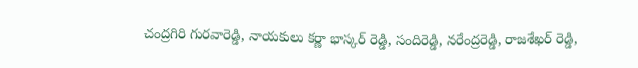చంద్రగిరి గురవారెడ్డి, నాయకులు కర్ణా భాస్కర్ రెడ్డి, సందిరెడ్డి, నరేంద్రరెడ్డి, రాజశేఖర్ రెడ్డి,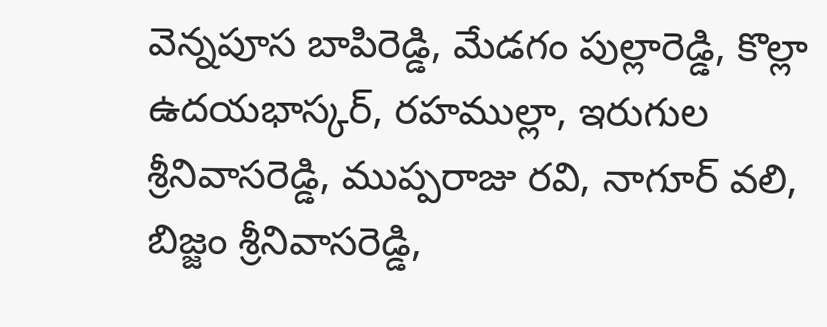వెన్నపూస బాపిరెడ్డి, మేడగం పుల్లారెడ్డి, కొల్లా ఉదయభాస్కర్, రహముల్లా, ఇరుగుల శ్రీనివాసరెడ్డి, ముప్పరాజు రవి, నాగూర్ వలి, బిజ్జం శ్రీనివాసరెడ్డి,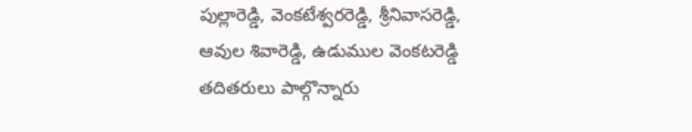పుల్లారెడ్డి, వెంకటేశ్వరరెడ్డి, శ్రీనివాసరెడ్డి, ఆవుల శివారెడ్డి, ఉడుముల వెంకటరెడ్డి తదితరులు పాల్గొన్నారు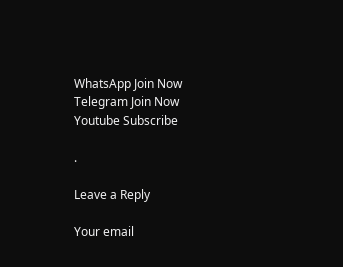WhatsApp Join Now
Telegram Join Now
Youtube Subscribe

.

Leave a Reply

Your email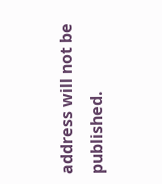address will not be published.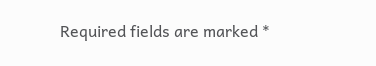Required fields are marked *